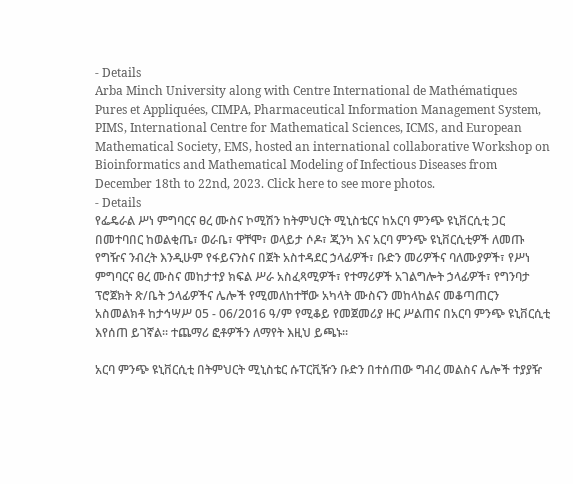- Details
Arba Minch University along with Centre International de Mathématiques Pures et Appliquées, CIMPA, Pharmaceutical Information Management System, PIMS, International Centre for Mathematical Sciences, ICMS, and European Mathematical Society, EMS, hosted an international collaborative Workshop on Bioinformatics and Mathematical Modeling of Infectious Diseases from December 18th to 22nd, 2023. Click here to see more photos.
- Details
የፌዴራል ሥነ ምግባርና ፀረ ሙስና ኮሚሽን ከትምህርት ሚኒስቴርና ከአርባ ምንጭ ዩኒቨርሲቲ ጋር በመተባበር ከወልቂጤ፣ ወራቤ፣ ዋቸሞ፣ ወላይታ ሶዶ፣ ጂንካ እና አርባ ምንጭ ዩኒቨርሲቲዎች ለመጡ የግዥና ንብረት እንዲሁም የፋይናንስና በጀት አስተዳደር ኃላፊዎች፣ ቡድን መሪዎችና ባለሙያዎች፣ የሥነ ምግባርና ፀረ ሙስና መከታተያ ክፍል ሥራ አስፈጻሚዎች፣ የተማሪዎች አገልግሎት ኃላፊዎች፣ የግንባታ ፕሮጀክት ጽ/ቤት ኃላፊዎችና ሌሎች የሚመለከተቸው አካላት ሙስናን መከላከልና መቆጣጠርን አስመልክቶ ከታኅሣሥ 05 - 06/2016 ዓ/ም የሚቆይ የመጀመሪያ ዙር ሥልጠና በአርባ ምንጭ ዩኒቨርሲቲ እየሰጠ ይገኛል፡፡ ተጨማሪ ፎቶዎችን ለማየት እዚህ ይጫኑ፡፡

አርባ ምንጭ ዩኒቨርሲቲ በትምህርት ሚኒስቴር ሱፐርቪዥን ቡድን በተሰጠው ግብረ መልስና ሌሎች ተያያዥ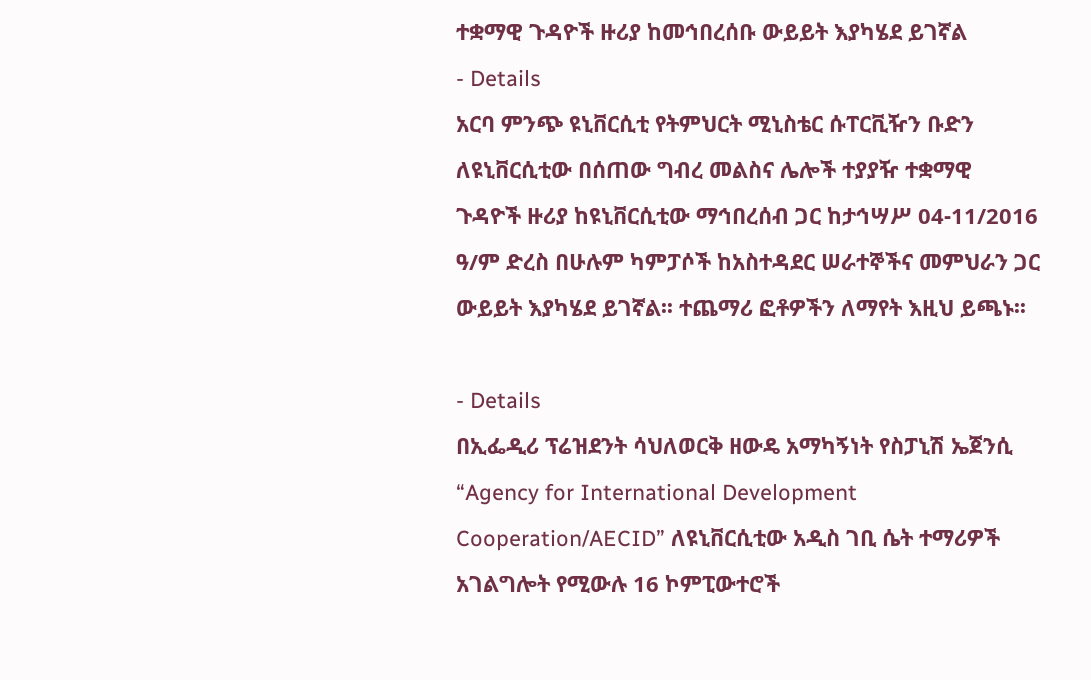ተቋማዊ ጉዳዮች ዙሪያ ከመኅበረሰቡ ውይይት እያካሄደ ይገኛል
- Details
አርባ ምንጭ ዩኒቨርሲቲ የትምህርት ሚኒስቴር ሱፐርቪዥን ቡድን ለዩኒቨርሲቲው በሰጠው ግብረ መልስና ሌሎች ተያያዥ ተቋማዊ ጉዳዮች ዙሪያ ከዩኒቨርሲቲው ማኅበረሰብ ጋር ከታኅሣሥ 04-11/2016 ዓ/ም ድረስ በሁሉም ካምፓሶች ከአስተዳደር ሠራተኞችና መምህራን ጋር ውይይት እያካሄደ ይገኛል፡፡ ተጨማሪ ፎቶዎችን ለማየት እዚህ ይጫኑ፡፡

- Details
በኢፌዲሪ ፕሬዝደንት ሳህለወርቅ ዘውዴ አማካኝነት የስፓኒሽ ኤጀንሲ “Agency for International Development Cooperation/AECID” ለዩኒቨርሲቲው አዲስ ገቢ ሴት ተማሪዎች አገልግሎት የሚውሉ 16 ኮምፒውተሮች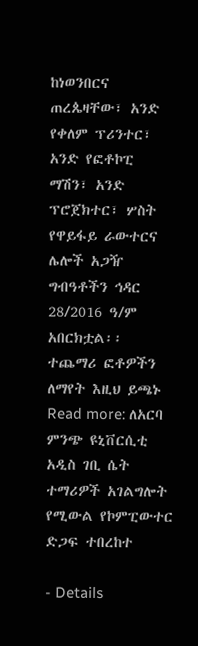ከነወንበርና ጠረጴዛቸው፣ አንድ የቀለም ፕሪንተር፣ አንድ የፎቶኮፒ ማሽን፣ አንድ ፕሮጀክተር፣ ሦስት የዋይፋይ ራውተርና ሌሎች አጋዥ ግብዓቶችን ኅዳር 28/2016 ዓ/ም አበርክቷል፡፡ ተጨማሪ ፎቶዎችን ለማየት እዚህ ይጫኑ
Read more: ለአርባ ምንጭ ዩኒቨርሲቲ አዲስ ገቢ ሴት ተማሪዎች አገልግሎት የሚውል የኮምፒውተር ድጋፍ ተበረከተ

- Details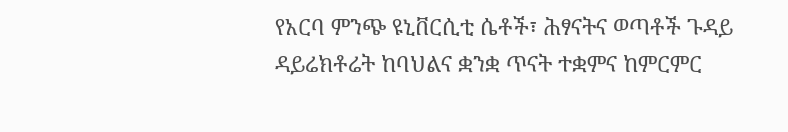የአርባ ምንጭ ዩኒቨርሲቲ ሴቶች፣ ሕፃናትና ወጣቶች ጉዳይ ዳይሬክቶሬት ከባህልና ቋንቋ ጥናት ተቋምና ከምርምር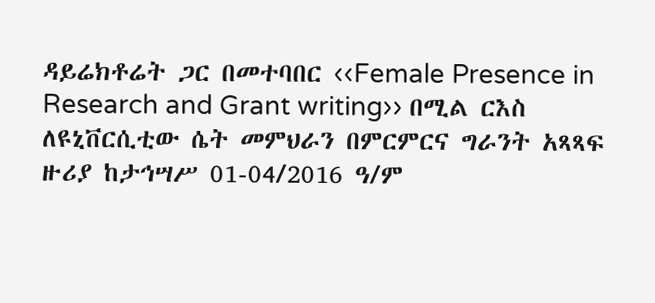ዳይሬክቶሬት ጋር በመተባበር ‹‹Female Presence in Research and Grant writing›› በሚል ርእስ ለዩኒቨርሲቲው ሴት መምህራን በምርምርና ግራንት አጻጻፍ ዙሪያ ከታኅሣሥ 01-04/2016 ዓ/ም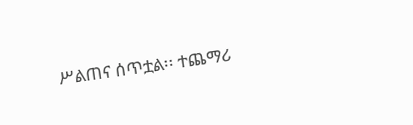ሥልጠና ሰጥቷል፡፡ ተጨማሪ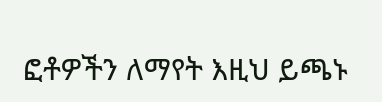ፎቶዎችን ለማየት እዚህ ይጫኑ